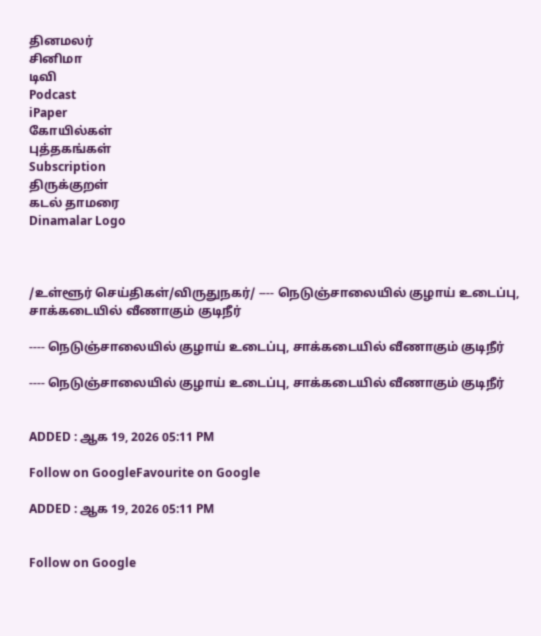தினமலர்
சினிமா
டிவி
Podcast
iPaper
கோயில்கள்
புத்தகங்கள்
Subscription
திருக்குறள்
கடல் தாமரை
Dinamalar Logo



/உள்ளூர் செய்திகள்/விருதுநகர்/ ---- நெடுஞ்சாலையில் குழாய் உடைப்பு, சாக்கடையில் வீணாகும் குடிநீர்

---- நெடுஞ்சாலையில் குழாய் உடைப்பு, சாக்கடையில் வீணாகும் குடிநீர்

---- நெடுஞ்சாலையில் குழாய் உடைப்பு, சாக்கடையில் வீணாகும் குடிநீர்


ADDED : ஆக 19, 2026 05:11 PM

Follow on GoogleFavourite on Google

ADDED : ஆக 19, 2026 05:11 PM


Follow on Google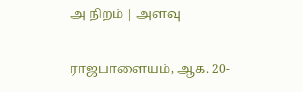அ நிறம் | அளவு

ராஜபாளையம், ஆக. 20-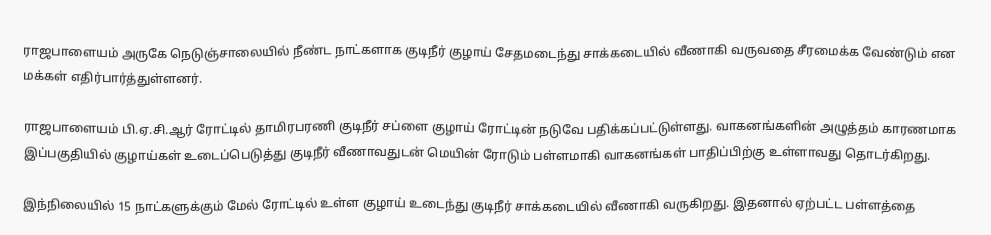ராஜபாளையம் அருகே நெடுஞ்சாலையில் நீண்ட நாட்களாக குடிநீர் குழாய் சேதமடைந்து சாக்கடையில் வீணாகி வருவதை சீரமைக்க வேண்டும் என மக்கள் எதிர்பார்த்துள்ளனர்.

ராஜபாளையம் பி.ஏ.சி.ஆர் ரோட்டில் தாமிரபரணி குடிநீர் சப்ளை குழாய் ரோட்டின் நடுவே பதிக்கப்பட்டுள்ளது. வாகனங்களின் அழுத்தம் காரணமாக இப்பகுதியில் குழாய்கள் உடைப்பெடுத்து குடிநீர் வீணாவதுடன் மெயின் ரோடும் பள்ளமாகி வாகனங்கள் பாதிப்பிற்கு உள்ளாவது தொடர்கிறது.

இந்நிலையில் 15 நாட்களுக்கும் மேல் ரோட்டில் உள்ள குழாய் உடைந்து குடிநீர் சாக்கடையில் வீணாகி வருகிறது. இதனால் ஏற்பட்ட பள்ளத்தை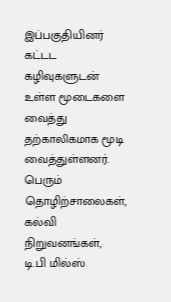இப்பகுதியினர் கட்டட கழிவுகளுடன் உள்ள மூடைகளை வைத்து தற்காலிகமாக மூடி வைத்துள்ளனர். பெரும் தொழிற்சாலைகள், கல்வி நிறுவனங்கள், டி.பி மில்ஸ்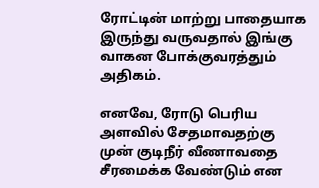ரோட்டின் மாற்று பாதையாக இருந்து வருவதால் இங்கு வாகன போக்குவரத்தும் அதிகம்.

எனவே, ரோடு பெரிய அளவில் சேதமாவதற்கு முன் குடிநீர் வீணாவதை சீரமைக்க வேண்டும் என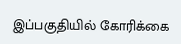இப்பகுதியில் கோரிக்கை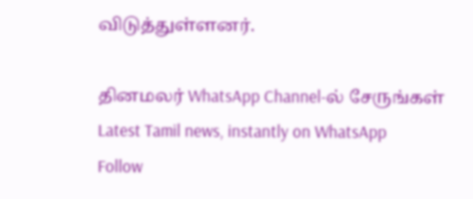விடுத்துள்ளனர்.

தினமலர் WhatsApp Channel-ல் சேருங்கள்
Latest Tamil news, instantly on WhatsApp
Follow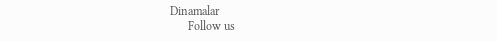Dinamalar
      Follow us